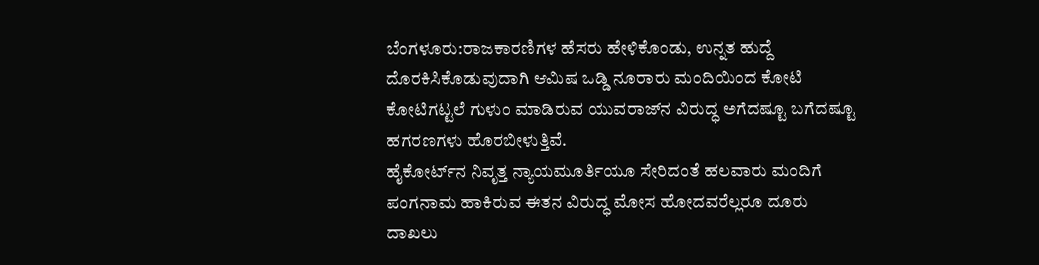ಬೆಂಗಳೂರು:ರಾಜಕಾರಣಿಗಳ ಹೆಸರು ಹೇಳಿಕೊಂಡು, ಉನ್ನತ ಹುದ್ದೆ ದೊರಕಿಸಿಕೊಡುವುದಾಗಿ ಆಮಿಷ ಒಡ್ಡಿ ನೂರಾರು ಮಂದಿಯಿಂದ ಕೋಟಿ ಕೋಟಿಗಟ್ಟಲೆ ಗುಳುಂ ಮಾಡಿರುವ ಯುವರಾಜ್‌ನ ವಿರುದ್ಧ ಅಗೆದಷ್ಟೂ ಬಗೆದಷ್ಟೂ ಹಗರಣಗಳು ಹೊರಬೀಳುತ್ತಿವೆ.
ಹೈಕೋರ್ಟ್‌ನ ನಿವೃತ್ತ ನ್ಯಾಯಮೂರ್ತಿಯೂ ಸೇರಿದಂತೆ ಹಲವಾರು ಮಂದಿಗೆ ಪಂಗನಾಮ ಹಾಕಿರುವ ಈತನ ವಿರುದ್ಧ ಮೋಸ ಹೋದವರೆಲ್ಲರೂ ದೂರು ದಾಖಲು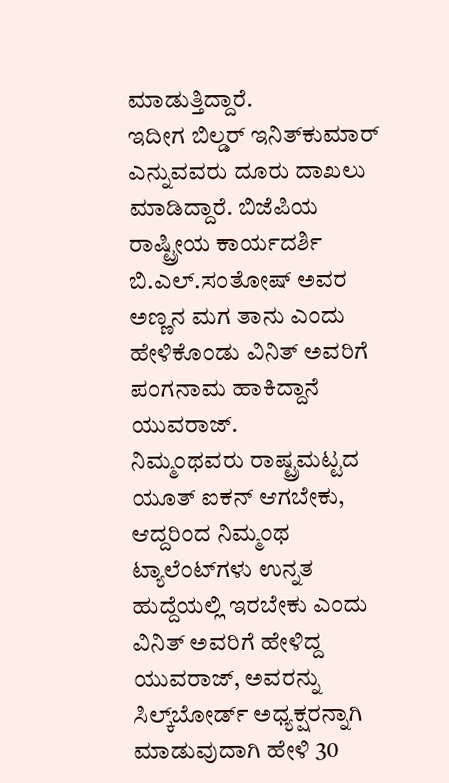ಮಾಡುತ್ತಿದ್ದಾರೆ.
ಇದೀಗ ಬಿಲ್ಡರ್‌ ಇನಿತ್‌ಕುಮಾರ್‌ ಎನ್ನುವವರು ದೂರು ದಾಖಲು ಮಾಡಿದ್ದಾರೆ. ಬಿಜೆಪಿಯ ರಾಷ್ಟ್ರೀಯ ಕಾರ್ಯದರ್ಶಿ ಬಿ.ಎಲ್‌.ಸಂತೋಷ್‌ ಅವರ ಅಣ್ಣನ ಮಗ ತಾನು ಎಂದು ಹೇಳಿಕೊಂಡು ವಿನಿತ್‌ ಅವರಿಗೆ ಪಂಗನಾಮ ಹಾಕಿದ್ದಾನೆ ಯುವರಾಜ್‌.
ನಿಮ್ಮಂಥವರು ರಾಷ್ಟ್ರಮಟ್ಟದ ಯೂತ್‌ ಐಕನ್‌ ಆಗಬೇಕು, ಆದ್ದರಿಂದ ನಿಮ್ಮಂಥ ಟ್ಯಾಲೆಂಟ್‌ಗಳು ಉನ್ನತ ಹುದ್ದೆಯಲ್ಲಿ ಇರಬೇಕು ಎಂದು ವಿನಿತ್‌ ಅವರಿಗೆ ಹೇಳಿದ್ದ ಯುವರಾಜ್‌, ಅವರನ್ನು ಸಿಲ್ಕ್‌ಬೋರ್ಡ್‌ ಅಧ್ಯಕ್ಷರನ್ನಾಗಿ ಮಾಡುವುದಾಗಿ ಹೇಳಿ 30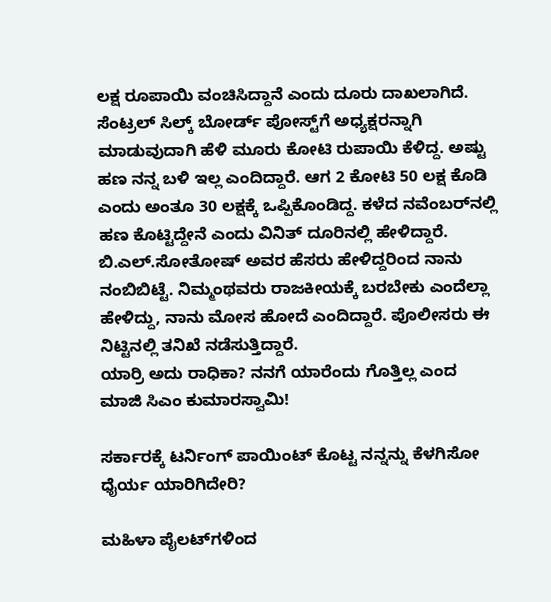ಲಕ್ಷ ರೂಪಾಯಿ ವಂಚಿಸಿದ್ದಾನೆ ಎಂದು ದೂರು ದಾಖಲಾಗಿದೆ.
ಸೆಂಟ್ರಲ್‌ ಸಿಲ್ಕ್‌ ಬೋರ್ಡ್‌ ಪೋಸ್ಟ್‌ಗೆ ಅಧ್ಯಕ್ಷರನ್ನಾಗಿ ಮಾಡುವುದಾಗಿ ಹೆಳಿ ಮೂರು ಕೋಟಿ ರುಪಾಯಿ ಕೆಳಿದ್ದ. ಅಷ್ಟು ಹಣ ನನ್ನ ಬಳಿ ಇಲ್ಲ ಎಂದಿದ್ದಾರೆ. ಆಗ 2 ಕೋಟಿ 50 ಲಕ್ಷ ಕೊಡಿ ಎಂದು ಅಂತೂ 30 ಲಕ್ಷಕ್ಕೆ ಒಪ್ಪಿಕೊಂಡಿದ್ದ. ಕಳೆದ ನವೆಂಬರ್‌ನಲ್ಲಿ ಹಣ ಕೊಟ್ಟಿದ್ದೇನೆ ಎಂದು ವಿನಿತ್‌ ದೂರಿನಲ್ಲಿ ಹೇಳಿದ್ದಾರೆ.
ಬಿ.ಎಲ್‌.ಸೋತೋಷ್‌ ಅವರ ಹೆಸರು ಹೇಳಿದ್ದರಿಂದ ನಾನು ನಂಬಿಬಿಟ್ಟೆ. ನಿಮ್ಮಂಥವರು ರಾಜಕೀಯಕ್ಕೆ ಬರಬೇಕು ಎಂದೆಲ್ಲಾ ಹೇಳಿದ್ದು, ನಾನು ಮೋಸ ಹೋದೆ ಎಂದಿದ್ದಾರೆ. ಪೊಲೀಸರು ಈ ನಿಟ್ಟಿನಲ್ಲಿ ತನಿಖೆ ನಡೆಸುತ್ತಿದ್ದಾರೆ.
ಯಾರ್ರಿ ಅದು ರಾಧಿಕಾ? ನನಗೆ ಯಾರೆಂದು ಗೊತ್ತಿಲ್ಲ ಎಂದ ಮಾಜಿ ಸಿಎಂ ಕುಮಾರಸ್ವಾಮಿ!

ಸರ್ಕಾರಕ್ಕೆ ಟರ್ನಿಂಗ್‌ ಪಾಯಿಂಟ್‌ ಕೊಟ್ಟ ನನ್ನನ್ನು ಕೆಳಗಿಸೋ ಧೈರ್ಯ ಯಾರಿಗಿದೇರಿ?

ಮಹಿಳಾ ಪೈಲಟ್‌ಗಳಿಂದ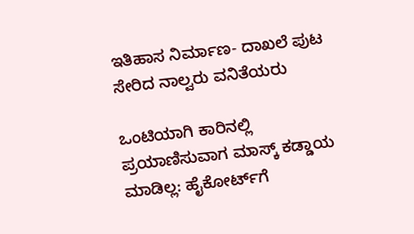ಇತಿಹಾಸ ನಿರ್ಮಾಣ- ದಾಖಲೆ ಪುಟ ಸೇರಿದ ನಾಲ್ವರು ವನಿತೆಯರು

ಒಂಟಿಯಾಗಿ ಕಾರಿನಲ್ಲಿ ಪ್ರಯಾಣಿಸುವಾಗ ಮಾಸ್ಕ್‌ ಕಡ್ಡಾಯ ಮಾಡಿಲ್ಲ: ಹೈಕೋರ್ಟ್‌ಗೆ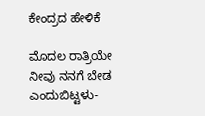ಕೇಂದ್ರದ ಹೇಳಿಕೆ

ಮೊದಲ ರಾತ್ರಿಯೇ ನೀವು ನನಗೆ ಬೇಡ ಎಂದುಬಿಟ್ಟಳು-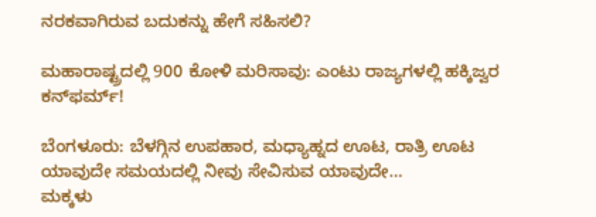ನರಕವಾಗಿರುವ ಬದುಕನ್ನು ಹೇಗೆ ಸಹಿಸಲಿ?

ಮಹಾರಾಷ್ಟ್ರದಲ್ಲಿ 900 ಕೋಳಿ ಮರಿಸಾವು: ಎಂಟು ರಾಜ್ಯಗಳಲ್ಲಿ ಹಕ್ಕಿಜ್ವರ ಕನ್‌ಫರ್ಮ್‌!

ಬೆಂಗಳೂರು: ಬೆಳಗ್ಗಿನ ಉಪಹಾರ, ಮಧ್ಯಾಹ್ನದ ಊಟ, ರಾತ್ರಿ ಊಟ ಯಾವುದೇ ಸಮಯದಲ್ಲಿ ನೀವು ಸೇವಿಸುವ ಯಾವುದೇ…
ಮಕ್ಕಳು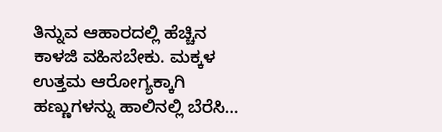ತಿನ್ನುವ ಆಹಾರದಲ್ಲಿ ಹೆಚ್ಚಿನ ಕಾಳಜಿ ವಹಿಸಬೇಕು. ಮಕ್ಕಳ ಉತ್ತಮ ಆರೋಗ್ಯಕ್ಕಾಗಿ ಹಣ್ಣುಗಳನ್ನು ಹಾಲಿನಲ್ಲಿ ಬೆರೆಸಿ…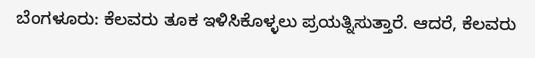ಬೆಂಗಳೂರು: ಕೆಲವರು ತೂಕ ಇಳಿಸಿಕೊಳ್ಳಲು ಪ್ರಯತ್ನಿಸುತ್ತಾರೆ. ಆದರೆ, ಕೆಲವರು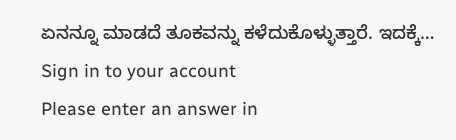ಏನನ್ನೂ ಮಾಡದೆ ತೂಕವನ್ನು ಕಳೆದುಕೊಳ್ಳುತ್ತಾರೆ. ಇದಕ್ಕೆ…
Sign in to your account
Please enter an answer in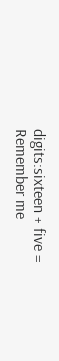digits:sixteen + five =
Remember me